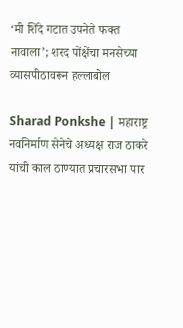‘मी शिंदे गटात उपनेते फक्त नावाला’; शरद पोंक्षेंचा मनसेच्या व्यासपीठावरून हल्लाबोल

Sharad Ponkshe | महाराष्ट्र नवनिर्माण सेनेचे अध्यक्ष राज ठाकरे यांची काल ठाण्यात प्रचारसभा पार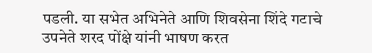पडली. या सभेत अभिनेते आणि शिवसेना शिंदे गटाचे उपनेते शरद पोंक्षे यांनी भाषण करत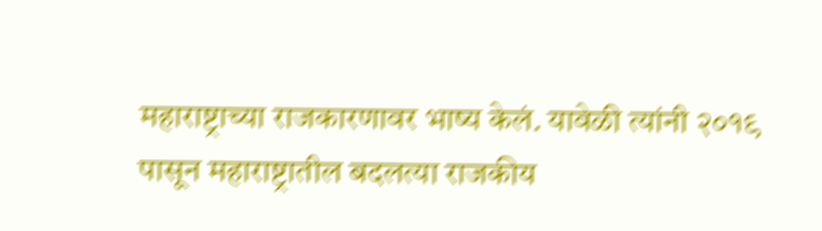महाराष्ट्राच्या राजकारणावर भाष्य केलं. यावेळी त्यांनी २०१९ पासून महाराष्ट्रातील बदलत्या राजकीय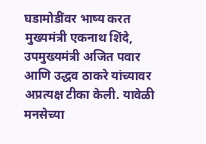घडामोडींवर भाष्य करत मुख्यमंत्री एकनाथ शिंदे, उपमुख्यमंत्री अजित पवार आणि उद्धव ठाकरे यांच्यावर अप्रत्यक्ष टीका केली. यावेळी मनसेच्या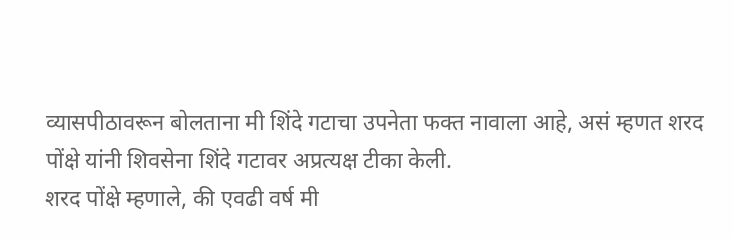व्यासपीठावरून बोलताना मी शिंदे गटाचा उपनेता फक्त नावाला आहे, असं म्हणत शरद पोंक्षे यांनी शिवसेना शिंदे गटावर अप्रत्यक्ष टीका केली.
शरद पोंक्षे म्हणाले, की एवढी वर्ष मी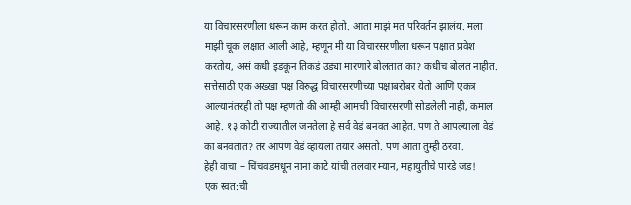या विचारसरणीला धरून काम करत होतो. आता माझं मत परिवर्तन झालंय. मला माझी चूक लक्षात आली आहे, म्हणून मी या विचारसरणीला धरून पक्षात प्रवेश करतोय, असं कधी इडकून तिकडं उड्या मारणारे बोलतात का? कधीच बोलत नाहीत. सत्तेसाठी एक अख्खा पक्ष विरुद्ध विचारसरणीच्या पक्षाबरोबर येतो आणि एकत्र आल्यानंतरही तो पक्ष म्हणतो की आम्ही आमची विचारसरणी सोडलेली नाही, कमाल आहे. १३ कोटी राज्यातील जनतेला हे सर्व वेडं बनवत आहेत. पण ते आपल्याला वेडं का बनवतात? तर आपण वेडं व्हायला तयार असतो. पण आता तुम्ही ठरवा.
हेही वाचा – चिंचवडमधून नाना काटे यांची तलवार म्यान, महायुतीचे पारडे जड!
एक स्वत:ची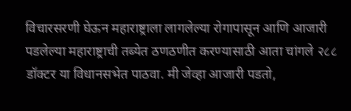विचारसरणी घेऊन महाराष्ट्राला लागलेल्या रोगापासून आणि आजारी पडलेल्या महाराष्ट्राची तब्येत ठणठणीत करण्यासाठी आता चांगले २८८ डॉक्टर या विधानसभेत पाठवा. मी जेव्हा आजारी पडतो,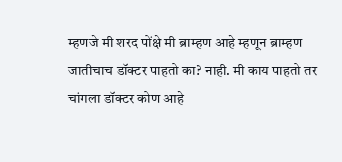म्हणजे मी शरद पोंक्षे मी ब्राम्हण आहे म्हणून ब्राम्हण जातीचाच डॉक्टर पाहतो का? नाही. मी काय पाहतो तर चांगला डॉक्टर कोण आहे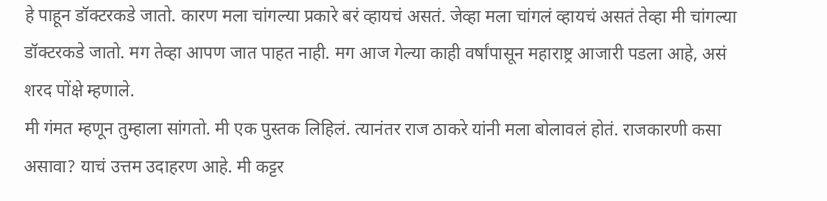हे पाहून डॉक्टरकडे जातो. कारण मला चांगल्या प्रकारे बरं व्हायचं असतं. जेव्हा मला चांगलं व्हायचं असतं तेव्हा मी चांगल्या डॉक्टरकडे जातो. मग तेव्हा आपण जात पाहत नाही. मग आज गेल्या काही वर्षांपासून महाराष्ट्र आजारी पडला आहे, असं शरद पोंक्षे म्हणाले.
मी गंमत म्हणून तुम्हाला सांगतो. मी एक पुस्तक लिहिलं. त्यानंतर राज ठाकरे यांनी मला बोलावलं होतं. राजकारणी कसा असावा? याचं उत्तम उदाहरण आहे. मी कट्टर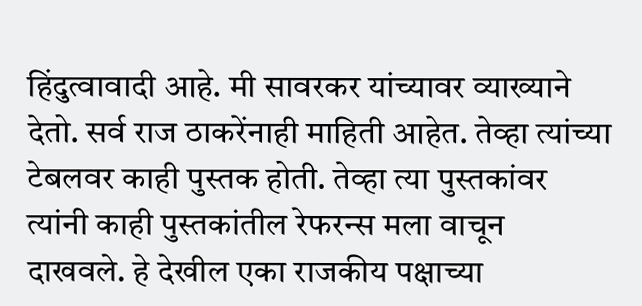हिंदुत्वावादी आहे. मी सावरकर यांच्यावर व्याख्याने देतो. सर्व राज ठाकरेंनाही माहिती आहेत. तेव्हा त्यांच्या टेबलवर काही पुस्तक होती. तेव्हा त्या पुस्तकांवर त्यांनी काही पुस्तकांतील रेफरन्स मला वाचून दाखवले. हे देखील एका राजकीय पक्षाच्या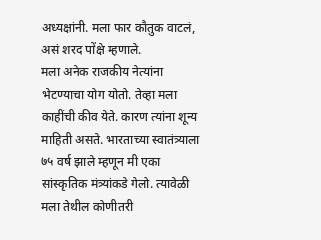अध्यक्षांनी. मला फार कौतुक वाटलं, असं शरद पोंक्षे म्हणाले.
मला अनेक राजकीय नेत्यांना भेटण्याचा योग योतो. तेव्हा मला काहींची कीव येते. कारण त्यांना शून्य माहिती असते. भारताच्या स्वातंत्र्याला ७५ वर्ष झाले म्हणून मी एका सांस्कृतिक मंत्र्यांकडे गेलो. त्यावेळी मला तेथील कोणीतरी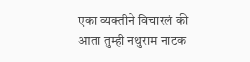एका व्यक्तीने विचारलं की आता तुम्ही नथुराम नाटक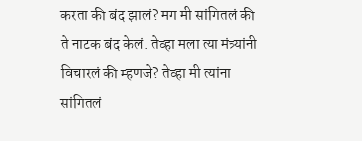करता की बंद झालं? मग मी सांगितलं की ते नाटक बंद केलं. तेव्हा मला त्या मंत्र्यांनी विचारलं की म्हणजे? तेव्हा मी त्यांना सांगितलं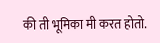की ती भूमिका मी करत होतो.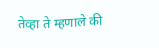तेव्हा ते म्हणाले की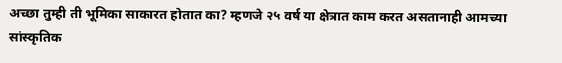अच्छा तुम्ही ती भूमिका साकारत होतात का? म्हणजे २५ वर्ष या क्षेत्रात काम करत असतानाही आमच्या सांस्कृतिक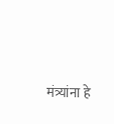मंत्र्यांना हे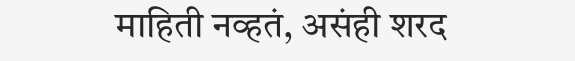माहिती नव्हतं, असंही शरद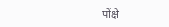पोंक्षे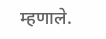म्हणाले.